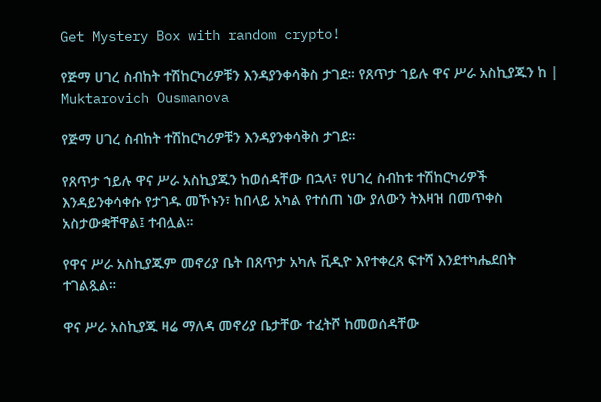Get Mystery Box with random crypto!

የጅማ ሀገረ ስብከት ተሽከርካሪዎቹን እንዳያንቀሳቅስ ታገደ። የጸጥታ ኀይሉ ዋና ሥራ አስኪያጁን ከ | Muktarovich Ousmanova

የጅማ ሀገረ ስብከት ተሽከርካሪዎቹን እንዳያንቀሳቅስ ታገደ።

የጸጥታ ኀይሉ ዋና ሥራ አስኪያጁን ከወሰዳቸው በኋላ፣ የሀገረ ስብከቱ ተሽከርካሪዎች እንዳይንቀሳቀሱ የታገዱ መኾኑን፣ ከበላይ አካል የተሰጠ ነው ያለውን ትእዛዝ በመጥቀስ አስታውቋቸዋል፤ ተብሏል።

የዋና ሥራ አስኪያጁም መኖሪያ ቤት በጸጥታ አካሉ ቪዲዮ እየተቀረጸ ፍተሻ እንደተካሔደበት ተገልጿል።

ዋና ሥራ አስኪያጁ ዛሬ ማለዳ መኖሪያ ቤታቸው ተፈትሾ ከመወሰዳቸው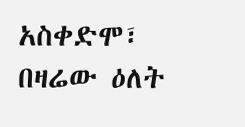አስቀድሞ፣ በዛሬው ዕለት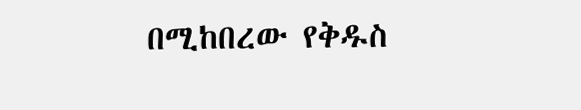በሚከበረው የቅዱስ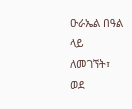ዑራኤል በዓል ላይ ለመገኘት፣ ወደ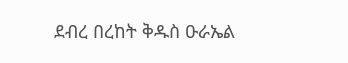ደብረ በረከት ቅዱስ ዑራኤል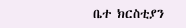ቤተ ክርስቲያን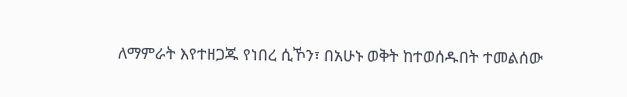ለማምራት እየተዘጋጁ የነበረ ሲኾን፣ በአሁኑ ወቅት ከተወሰዱበት ተመልሰው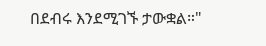በደብሩ እንደሚገኙ ታውቋል።"